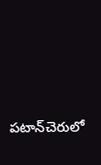పటాన్‌చెరులో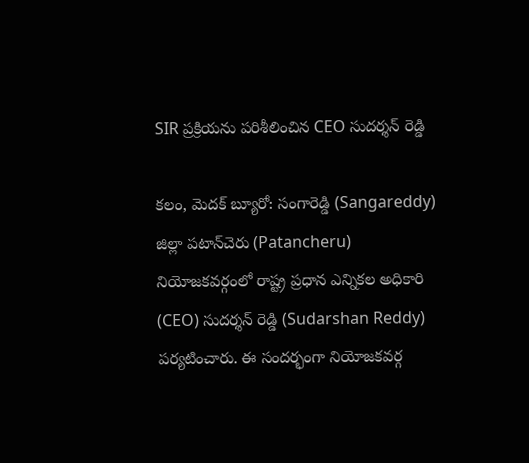SIR ప్రక్రియను పరిశీలించిన CEO సుదర్శన్ రెడ్డి

కలం, మెదక్ బ్యూరో: సంగారెడ్డి (Sangareddy) జిల్లా పటాన్‌చెరు (Patancheru) నియోజకవర్గంలో రాష్ట్ర ప్రధాన ఎన్నికల అధికారి (CEO) సుదర్శన్ రెడ్డి (Sudarshan Reddy) పర్యటించారు. ఈ సందర్భంగా నియోజకవర్గ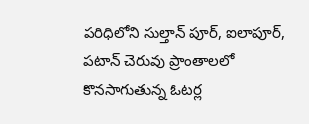పరిధిలోని సుల్తాన్ పూర్, ఐలాపూర్, పటాన్ చెరువు ప్రాంతాలలో కొనసాగుతున్న ఓటర్ల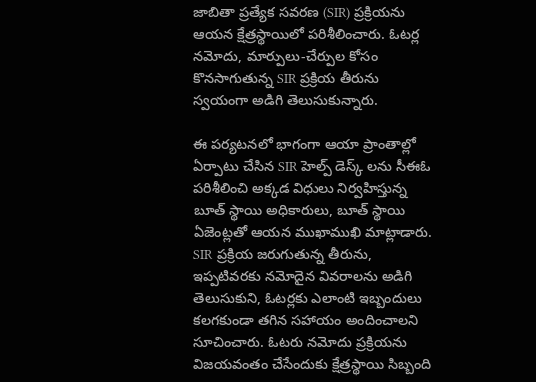జాబితా ప్రత్యేక సవరణ (SIR) ప్రక్రియను ఆయన క్షేత్రస్థాయిలో పరిశీలించారు. ఓటర్ల నమోదు, మార్పులు-చేర్పుల కోసం కొనసాగుతున్న SIR ప్రక్రియ తీరును స్వయంగా అడిగి తెలుసుకున్నారు.

ఈ పర్యటనలో భాగంగా ఆయా ప్రాంతాల్లో ఏర్పాటు చేసిన SIR హెల్ప్ డెస్క్ లను సీఈఓ పరిశీలించి అక్కడ విధులు నిర్వహిస్తున్న బూత్ స్థాయి అధికారులు, బూత్ స్థాయి ఏజెంట్లతో ఆయన ముఖాముఖి మాట్లాడారు. SIR ప్రక్రియ జరుగుతున్న తీరును, ఇప్పటివరకు నమోదైన వివరాలను అడిగి తెలుసుకుని, ఓటర్లకు ఎలాంటి ఇబ్బందులు కలగకుండా తగిన సహాయం అందించాలని సూచించారు. ఓటరు నమోదు ప్రక్రియను విజయవంతం చేసేందుకు క్షేత్రస్థాయి సిబ్బంది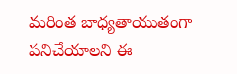మరింత బాధ్యతాయుతంగా పనిచేయాలని ఈ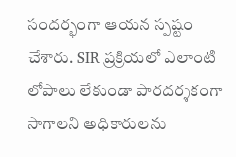సందర్భంగా ఆయన స్పష్టం చేశారు. SIR ప్రక్రియలో ఎలాంటి లోపాలు లేకుండా పారదర్శకంగా సాగాలని అధికారులను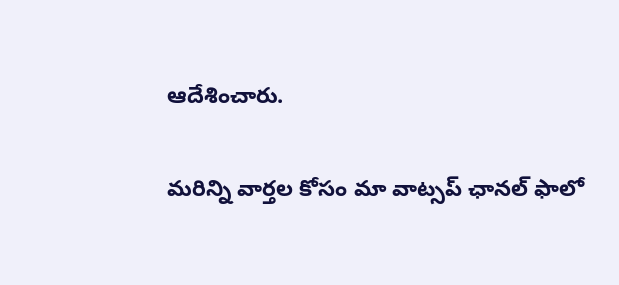ఆదేశించారు.

మ‌రిన్ని వార్త‌ల కోసం మా వాట్స‌ప్ ఛాన‌ల్ ఫాలో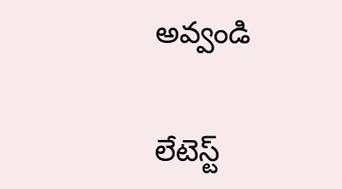అవ్వండి

లేటెస్ట్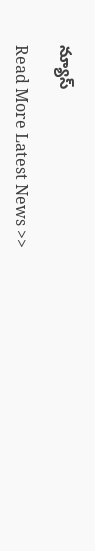న్యూస్‌

Read More Latest News >>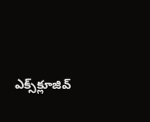ఎక్స్‌క్లూజివ్‌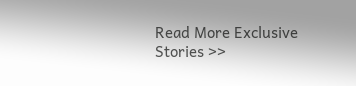Read More Exclusive Stories >>